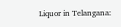Liquor in Telangana: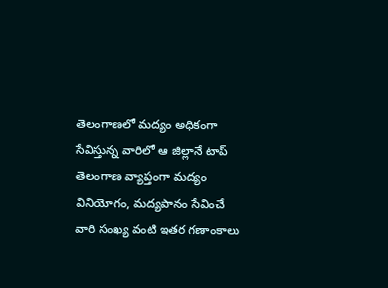తెలంగాణలో మద్యం అధికంగా సేవిస్తున్న వారిలో ఆ జిల్లానే టాప్
తెలంగాణ వ్యాప్తంగా మద్యం వినియోగం, మద్యపానం సేవించే వారి సంఖ్య వంటి ఇతర గణాంకాలు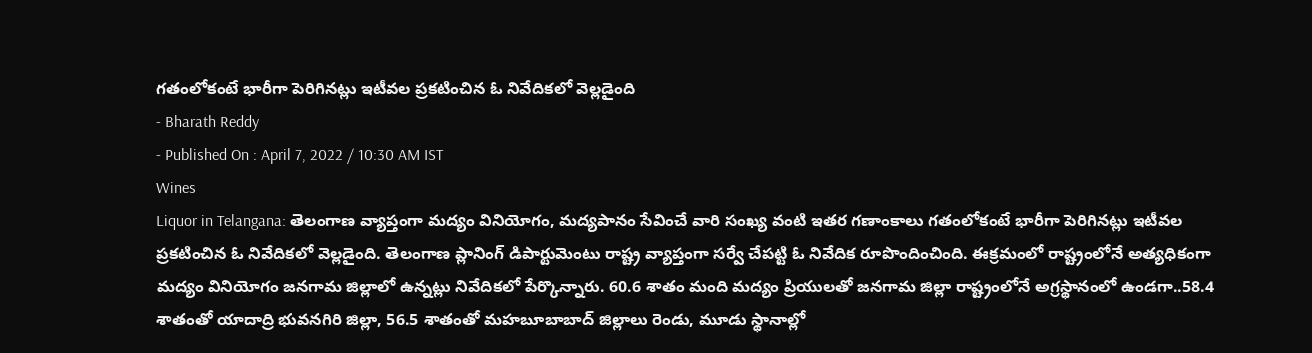గతంలోకంటే భారీగా పెరిగినట్లు ఇటీవల ప్రకటించిన ఓ నివేదికలో వెల్లడైంది
- Bharath Reddy
- Published On : April 7, 2022 / 10:30 AM IST
Wines
Liquor in Telangana: తెలంగాణ వ్యాప్తంగా మద్యం వినియోగం, మద్యపానం సేవించే వారి సంఖ్య వంటి ఇతర గణాంకాలు గతంలోకంటే భారీగా పెరిగినట్లు ఇటీవల ప్రకటించిన ఓ నివేదికలో వెల్లడైంది. తెలంగాణ ప్లానింగ్ డిపార్టుమెంటు రాష్ట్ర వ్యాప్తంగా సర్వే చేపట్టి ఓ నివేదిక రూపొందించింది. ఈక్రమంలో రాష్ట్రంలోనే అత్యధికంగా మద్యం వినియోగం జనగామ జిల్లాలో ఉన్నట్లు నివేదికలో పేర్కొన్నారు. 60.6 శాతం మంది మద్యం ప్రియులతో జనగామ జిల్లా రాష్ట్రంలోనే అగ్రస్థానంలో ఉండగా..58.4 శాతంతో యాదాద్రి భువనగిరి జిల్లా, 56.5 శాతంతో మహబూబాబాద్ జిల్లాలు రెండు, మూడు స్థానాల్లో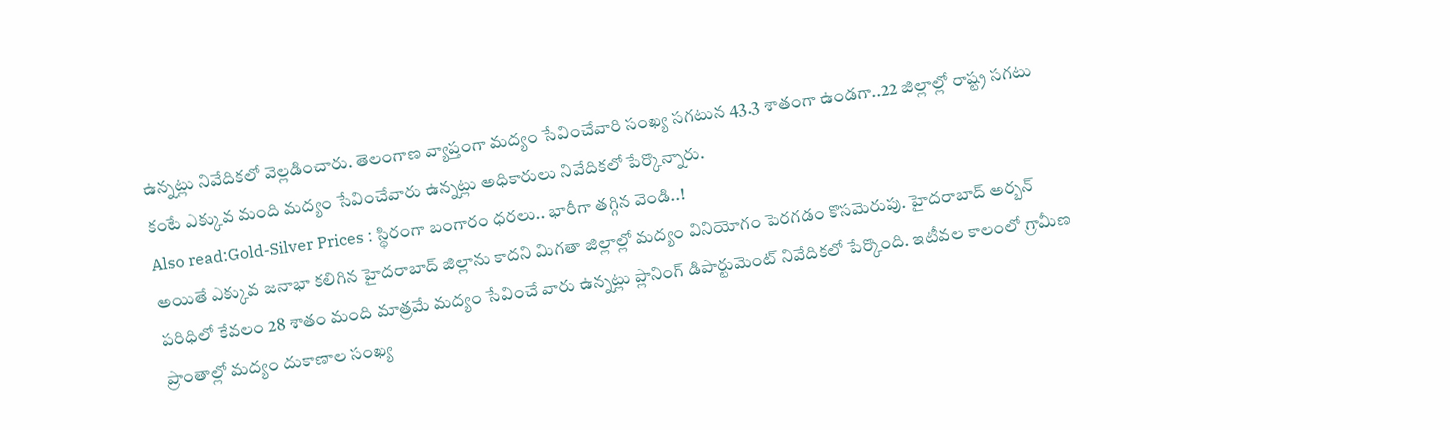ఉన్నట్లు నివేదికలో వెల్లడించారు. తెలంగాణ వ్యాప్తంగా మద్యం సేవించేవారి సంఖ్య సగటున 43.3 శాతంగా ఉండగా..22 జిల్లాల్లో రాష్ట్ర సగటు కంటే ఎక్కువ మంది మద్యం సేవించేవారు ఉన్నట్లు అధికారులు నివేదికలో పేర్కొన్నారు.
Also read:Gold-Silver Prices : స్థిరంగా బంగారం ధరలు.. భారీగా తగ్గిన వెండి..!
అయితే ఎక్కువ జనాభా కలిగిన హైదరాబాద్ జిల్లాను కాదని మిగతా జిల్లాల్లో మద్యం వినియోగం పెరగడం కొసమెరుపు. హైదరాబాద్ అర్బన్ పరిధిలో కేవలం 28 శాతం మంది మాత్రమే మద్యం సేవించే వారు ఉన్నట్లు ప్లానింగ్ డిపార్టుమెంట్ నివేదికలో పేర్కొంది. ఇటీవల కాలంలో గ్రామీణ ప్రాంతాల్లో మద్యం దుకాణాల సంఖ్య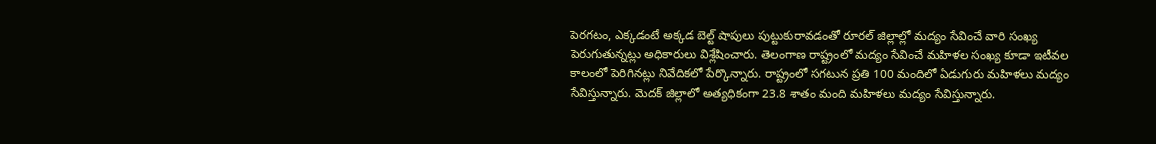పెరగటం, ఎక్కడంటే అక్కడ బెల్ట్ షాపులు పుట్టుకురావడంతో రూరల్ జిల్లాల్లో మద్యం సేవించే వారి సంఖ్య పెరుగుతున్నట్లు అధికారులు విశ్లేషించారు. తెలంగాణ రాష్ట్రంలో మద్యం సేవించే మహిళల సంఖ్య కూడా ఇటీవల కాలంలో పెరిగినట్లు నివేదికలో పేర్కొన్నారు. రాష్ట్రంలో సగటున ప్రతి 100 మందిలో ఏడుగురు మహిళలు మద్యం సేవిస్తున్నారు. మెదక్ జిల్లాలో అత్యధికంగా 23.8 శాతం మంది మహిళలు మద్యం సేవిస్తున్నారు.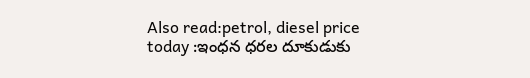Also read:petrol, diesel price today :ఇంధన ధరల దూకుడుకు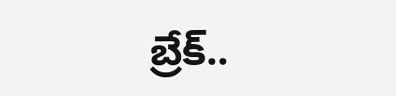బ్రేక్..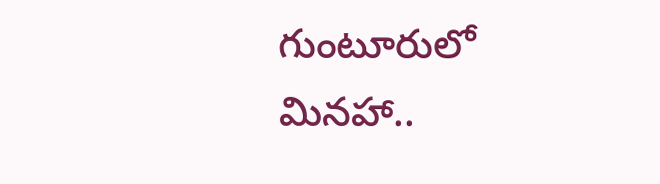గుంటూరులో మినహా..